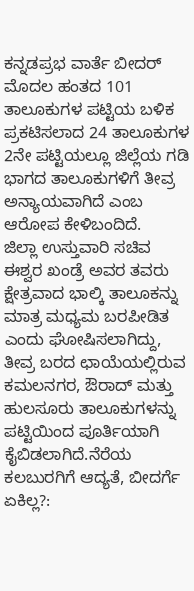ಕನ್ನಡಪ್ರಭ ವಾರ್ತೆ ಬೀದರ್
ಮೊದಲ ಹಂತದ 101 ತಾಲೂಕುಗಳ ಪಟ್ಟಿಯ ಬಳಿಕ ಪ್ರಕಟಿಸಲಾದ 24 ತಾಲೂಕುಗಳ 2ನೇ ಪಟ್ಟಿಯಲ್ಲೂ ಜಿಲ್ಲೆಯ ಗಡಿ ಭಾಗದ ತಾಲೂಕುಗಳಿಗೆ ತೀವ್ರ ಅನ್ಯಾಯವಾಗಿದೆ ಎಂಬ ಆರೋಪ ಕೇಳಿಬಂದಿದೆ.
ಜಿಲ್ಲಾ ಉಸ್ತುವಾರಿ ಸಚಿವ ಈಶ್ವರ ಖಂಡ್ರೆ ಅವರ ತವರು ಕ್ಷೇತ್ರವಾದ ಭಾಲ್ಕಿ ತಾಲೂಕನ್ನು ಮಾತ್ರ ಮಧ್ಯಮ ಬರಪೀಡಿತ ಎಂದು ಘೋಷಿಸಲಾಗಿದ್ದು, ತೀವ್ರ ಬರದ ಛಾಯೆಯಲ್ಲಿರುವ ಕಮಲನಗರ, ಔರಾದ್ ಮತ್ತು ಹುಲಸೂರು ತಾಲೂಕುಗಳನ್ನು ಪಟ್ಟಿಯಿಂದ ಪೂರ್ತಿಯಾಗಿ ಕೈಬಿಡಲಾಗಿದೆ.ನೆರೆಯ ಕಲಬುರಗಿಗೆ ಆದ್ಯತೆ, ಬೀದರ್ಗೆ ಏಕಿಲ್ಲ?: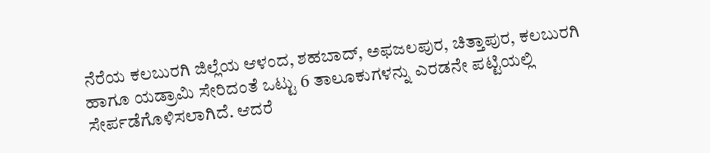ನೆರೆಯ ಕಲಬುರಗಿ ಜಿಲ್ಲೆಯ ಆಳಂದ, ಶಹಬಾದ್, ಅಫಜಲಪುರ, ಚಿತ್ತಾಪುರ, ಕಲಬುರಗಿ ಹಾಗೂ ಯಡ್ರಾಮಿ ಸೇರಿದಂತೆ ಒಟ್ಟು 6 ತಾಲೂಕುಗಳನ್ನು ಎರಡನೇ ಪಟ್ಟಿಯಲ್ಲಿ ಸೇರ್ಪಡೆಗೊಳಿಸಲಾಗಿದೆ. ಆದರೆ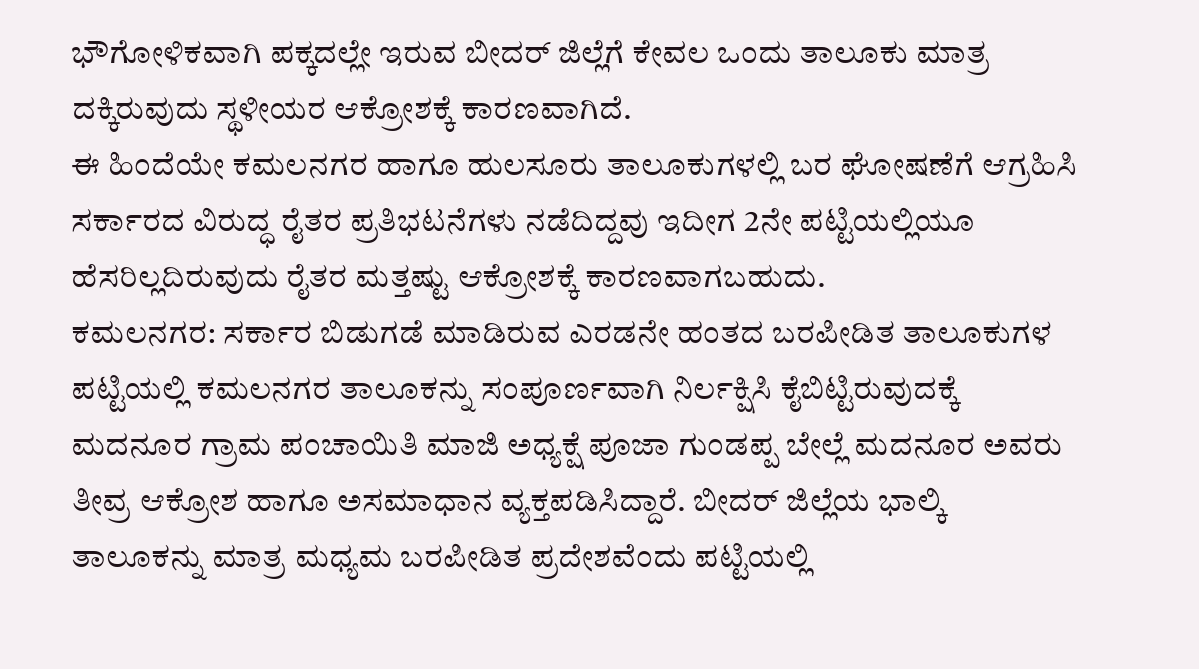ಭೌಗೋಳಿಕವಾಗಿ ಪಕ್ಕದಲ್ಲೇ ಇರುವ ಬೀದರ್ ಜಿಲ್ಲೆಗೆ ಕೇವಲ ಒಂದು ತಾಲೂಕು ಮಾತ್ರ ದಕ್ಕಿರುವುದು ಸ್ಥಳೀಯರ ಆಕ್ರೋಶಕ್ಕೆ ಕಾರಣವಾಗಿದೆ.
ಈ ಹಿಂದೆಯೇ ಕಮಲನಗರ ಹಾಗೂ ಹುಲಸೂರು ತಾಲೂಕುಗಳಲ್ಲಿ ಬರ ಘೋಷಣೆಗೆ ಆಗ್ರಹಿಸಿ ಸರ್ಕಾರದ ವಿರುದ್ಧ ರೈತರ ಪ್ರತಿಭಟನೆಗಳು ನಡೆದಿದ್ದವು ಇದೀಗ 2ನೇ ಪಟ್ಟಿಯಲ್ಲಿಯೂ ಹೆಸರಿಲ್ಲದಿರುವುದು ರೈತರ ಮತ್ತಷ್ಟು ಆಕ್ರೋಶಕ್ಕೆ ಕಾರಣವಾಗಬಹುದು.
ಕಮಲನಗರ: ಸರ್ಕಾರ ಬಿಡುಗಡೆ ಮಾಡಿರುವ ಎರಡನೇ ಹಂತದ ಬರಪೀಡಿತ ತಾಲೂಕುಗಳ ಪಟ್ಟಿಯಲ್ಲಿ ಕಮಲನಗರ ತಾಲೂಕನ್ನು ಸಂಪೂರ್ಣವಾಗಿ ನಿರ್ಲಕ್ಷಿಸಿ ಕೈಬಿಟ್ಟಿರುವುದಕ್ಕೆ ಮದನೂರ ಗ್ರಾಮ ಪಂಚಾಯಿತಿ ಮಾಜಿ ಅಧ್ಯಕ್ಷೆ ಪೂಜಾ ಗುಂಡಪ್ಪ ಬೇಲ್ಲೆ ಮದನೂರ ಅವರು ತೀವ್ರ ಆಕ್ರೋಶ ಹಾಗೂ ಅಸಮಾಧಾನ ವ್ಯಕ್ತಪಡಿಸಿದ್ದಾರೆ. ಬೀದರ್ ಜಿಲ್ಲೆಯ ಭಾಲ್ಕಿ ತಾಲೂಕನ್ನು ಮಾತ್ರ ಮಧ್ಯಮ ಬರಪೀಡಿತ ಪ್ರದೇಶವೆಂದು ಪಟ್ಟಿಯಲ್ಲಿ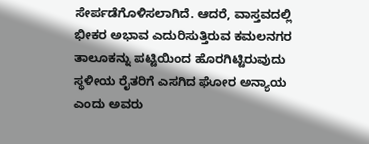ಸೇರ್ಪಡೆಗೊಳಿಸಲಾಗಿದೆ. ಆದರೆ, ವಾಸ್ತವದಲ್ಲಿ ಭೀಕರ ಅಭಾವ ಎದುರಿಸುತ್ತಿರುವ ಕಮಲನಗರ ತಾಲೂಕನ್ನು ಪಟ್ಟಿಯಿಂದ ಹೊರಗಿಟ್ಟಿರುವುದು ಸ್ಥಳೀಯ ರೈತರಿಗೆ ಎಸಗಿದ ಘೋರ ಅನ್ಯಾಯ ಎಂದು ಅವರು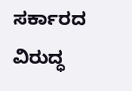ಸರ್ಕಾರದ ವಿರುದ್ಧ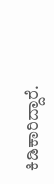ಕಿಡಿಕಾರಿದ್ದಾರೆ.